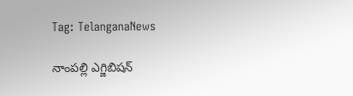Tag: TelanganaNews

నాంపల్లి ఎగ్జిబిషన్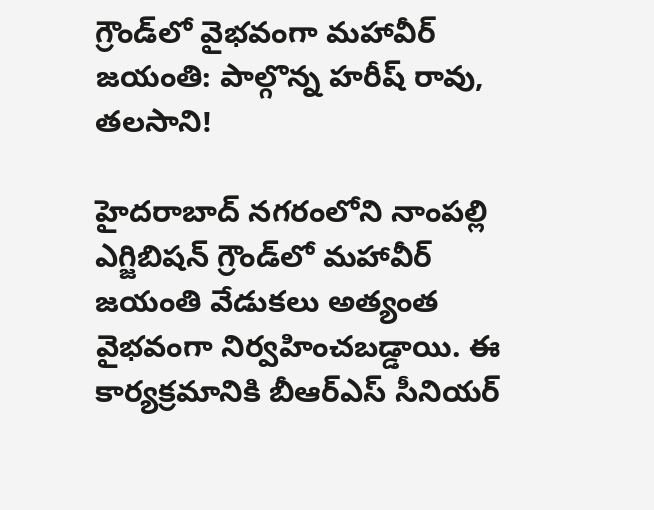గ్రౌండ్‌లో వైభవంగా మహావీర్ జయంతి: పాల్గొన్న హరీష్ రావు, తలసాని!

హైదరాబాద్ నగరంలోని నాంపల్లి ఎగ్జిబిషన్ గ్రౌండ్‌లో మహావీర్ జయంతి వేడుకలు అత్యంత వైభవంగా నిర్వహించబడ్డాయి. ఈ కార్యక్రమానికి బీఆర్ఎస్ సీనియర్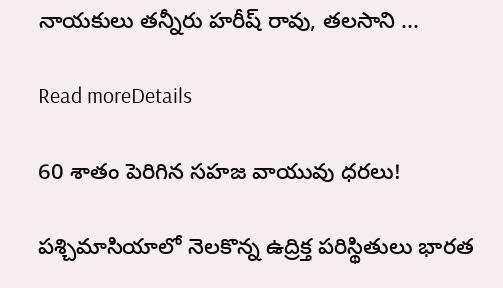నాయకులు తన్నీరు హరీష్ రావు, తలసాని ...

Read moreDetails

60 శాతం పెరిగిన సహజ వాయువు ధరలు!

పశ్చిమాసియాలో నెలకొన్న ఉద్రిక్త పరిస్థితులు భారత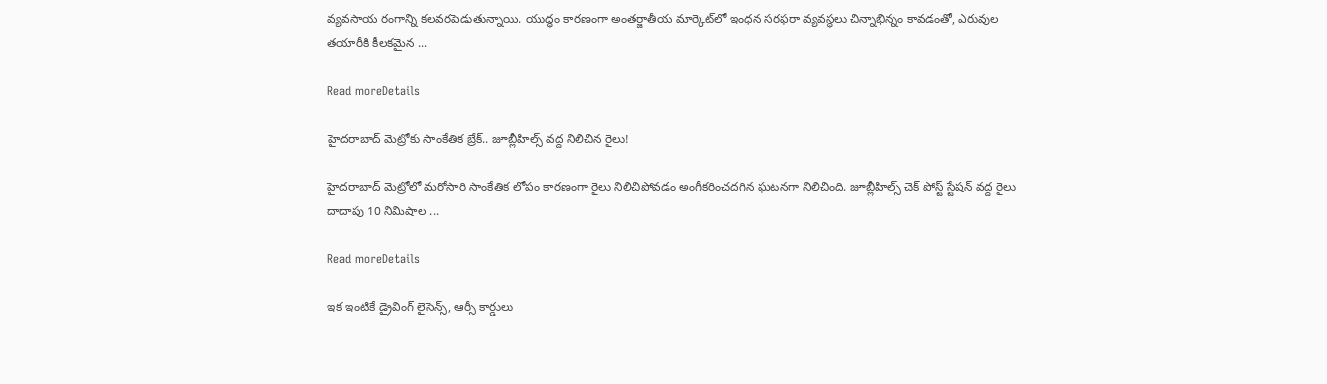వ్యవసాయ రంగాన్ని కలవరపెడుతున్నాయి. యుద్ధం కారణంగా అంతర్జాతీయ మార్కెట్‌లో ఇంధన సరఫరా వ్యవస్థలు చిన్నాభిన్నం కావడంతో, ఎరువుల తయారీకి కీలకమైన ...

Read moreDetails

హైదరాబాద్ మెట్రోకు సాంకేతిక బ్రేక్.. జూబ్లీహిల్స్ వద్ద నిలిచిన రైలు!

హైదరాబాద్ మెట్రోలో మరోసారి సాంకేతిక లోపం కారణంగా రైలు నిలిచిపోవడం అంగీకరించదగిన ఘటనగా నిలిచింది. జూబ్లీహిల్స్ చెక్ పోస్ట్ స్టేషన్ వద్ద రైలు దాదాపు 10 నిమిషాల ...

Read moreDetails

ఇక ఇంటికే డ్రైవింగ్ లైసెన్స్‌, ఆర్సీ కార్డులు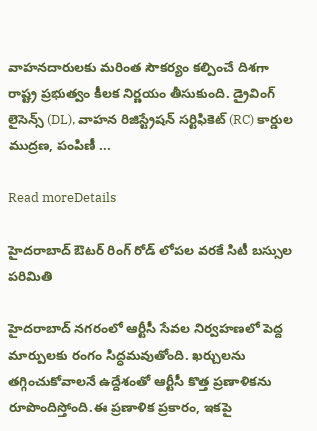వాహనదారులకు మరింత సౌకర్యం కల్పించే దిశగా రాష్ట్ర ప్రభుత్వం కీలక నిర్ణయం తీసుకుంది. డ్రైవింగ్ లైసెన్స్‌ (DL), వాహన రిజిస్ట్రేషన్ సర్టిఫికెట్‌ (RC) కార్డుల ముద్రణ, పంపిణీ ...

Read moreDetails

హైదరాబాద్ ఔటర్ రింగ్ రోడ్ లోపల వరకే సిటీ బస్సుల పరిమితి

హైదరాబాద్ నగరంలో ఆర్టీసీ సేవల నిర్వహణలో పెద్ద మార్పులకు రంగం సిద్ధమవుతోంది. ఖర్చులను తగ్గించుకోవాలనే ఉద్దేశంతో ఆర్టీసీ కొత్త ప్రణాళికను రూపొందిస్తోంది.ఈ ప్రణాళిక ప్రకారం, ఇకపై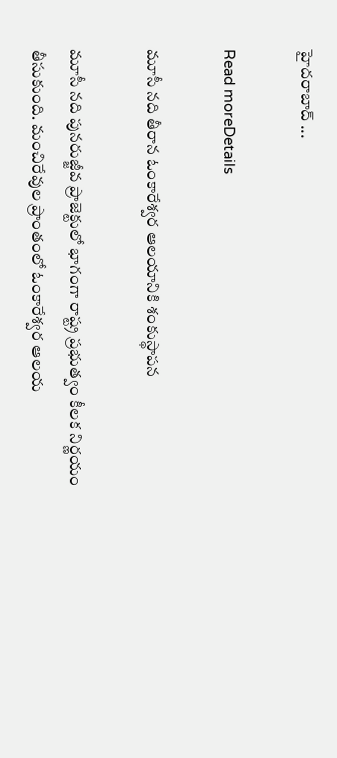హైదరాబాద్ ...

Read moreDetails

మూసీ నది తీరాన ఓంకారేశ్వర ఆలయానికి శంకుస్థాపన

మూసీ నది పునరుజ్జీవ ప్రాజెక్టులో భాగంగా రాష్ట్ర ప్రభుత్వం కీలక నిర్ణయం తీసుకుంది. మంచిరేవుల ప్రాంతంలో ఓంకారేశ్వర ఆలయ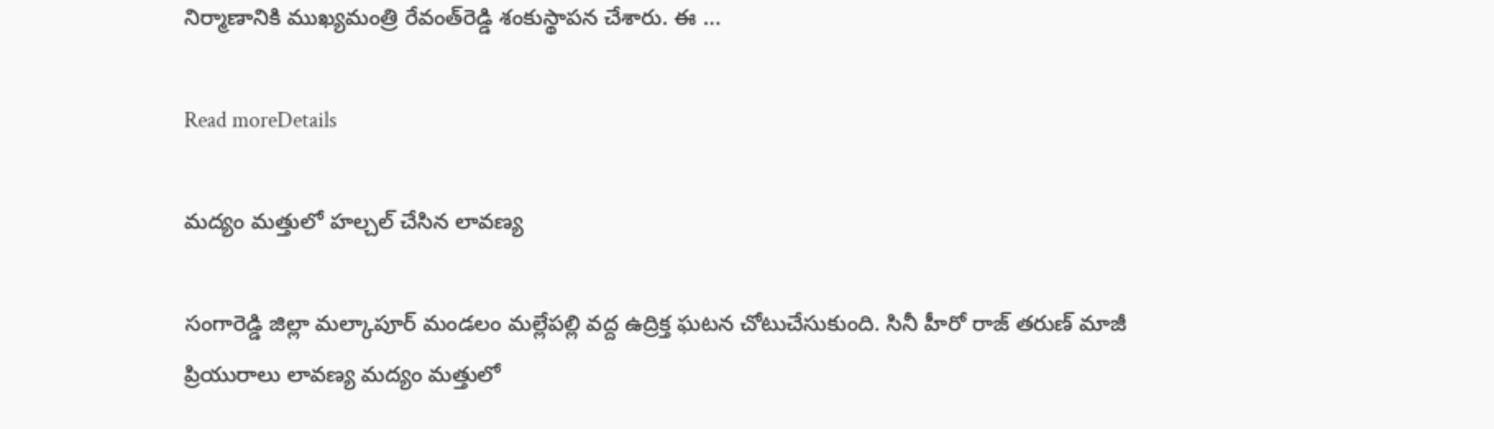నిర్మాణానికి ముఖ్యమంత్రి రేవంత్‌రెడ్డి శంకుస్థాపన చేశారు. ఈ ...

Read moreDetails

మద్యం మత్తులో హల్చల్ చేసిన లావణ్య

సంగారెడ్డి జిల్లా మల్కాపూర్ మండలం మల్లేపల్లి వద్ద ఉద్రిక్త ఘటన చోటుచేసుకుంది. సినీ హీరో రాజ్ తరుణ్ మాజీ ప్రియురాలు లావణ్య మద్యం మత్తులో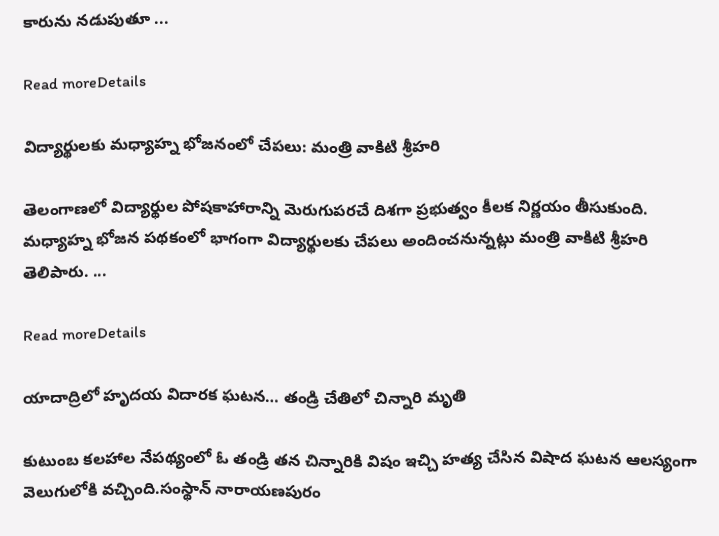కారును నడుపుతూ ...

Read moreDetails

విద్యార్థులకు మధ్యాహ్న భోజనంలో చేపలు: మంత్రి వాకిటి శ్రీహరి

తెలంగాణలో విద్యార్థుల పోషకాహారాన్ని మెరుగుపరచే దిశగా ప్రభుత్వం కీలక నిర్ణయం తీసుకుంది. మధ్యాహ్న భోజన పథకంలో భాగంగా విద్యార్థులకు చేపలు అందించనున్నట్లు మంత్రి వాకిటి శ్రీహరి తెలిపారు. ...

Read moreDetails

యాదాద్రిలో హృదయ విదారక ఘటన… తండ్రి చేతిలో చిన్నారి మృతి

కుటుంబ కలహాల నేపథ్యంలో ఓ తండ్రి తన చిన్నారికి విషం ఇచ్చి హత్య చేసిన విషాద ఘటన ఆలస్యంగా వెలుగులోకి వచ్చింది.సంస్థాన్ నారాయణపురం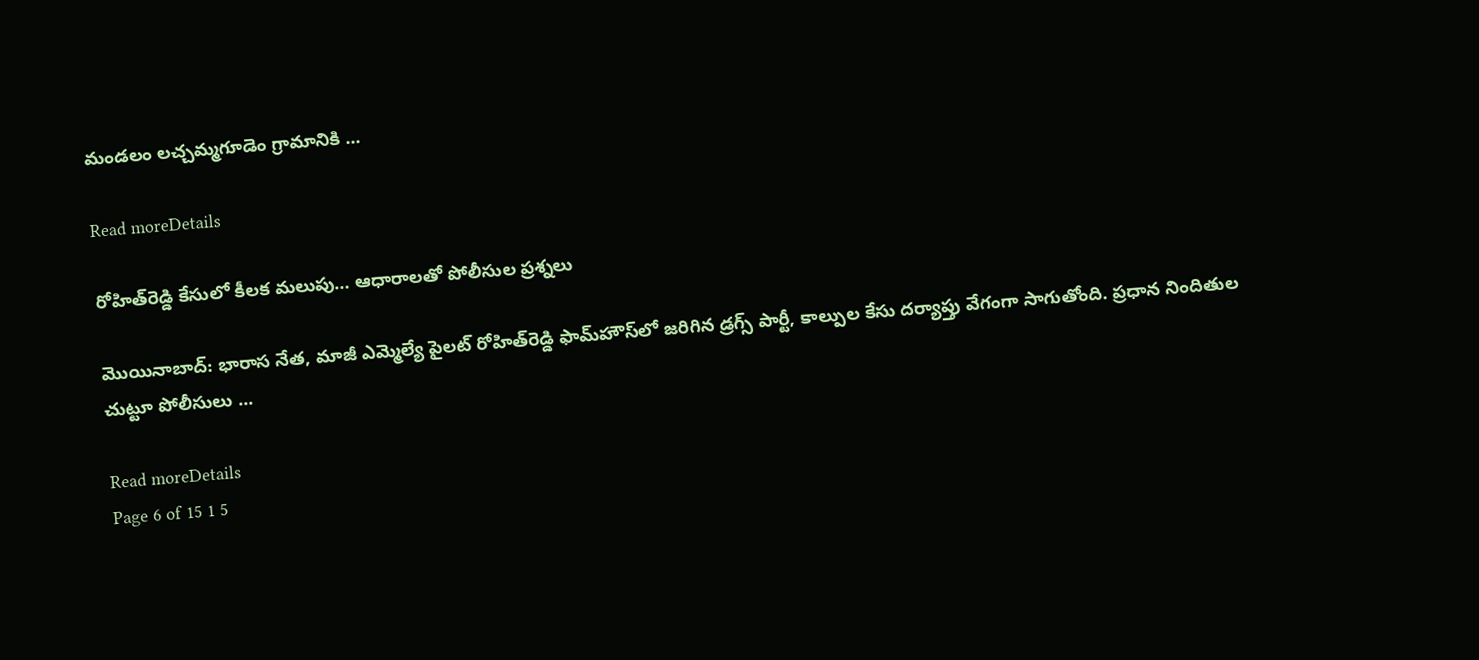మండలం లచ్చమ్మగూడెం గ్రామానికి ...

Read moreDetails

రోహిత్‌రెడ్డి కేసులో కీలక మలుపు… ఆధారాలతో పోలీసుల ప్రశ్నలు

మొయినాబాద్: భారాస నేత, మాజీ ఎమ్మెల్యే పైలట్ రోహిత్‌రెడ్డి ఫామ్‌హౌస్‌లో జరిగిన డ్రగ్స్ పార్టీ, కాల్పుల కేసు దర్యాప్తు వేగంగా సాగుతోంది. ప్రధాన నిందితుల చుట్టూ పోలీసులు ...

Read moreDetails
Page 6 of 15 1 5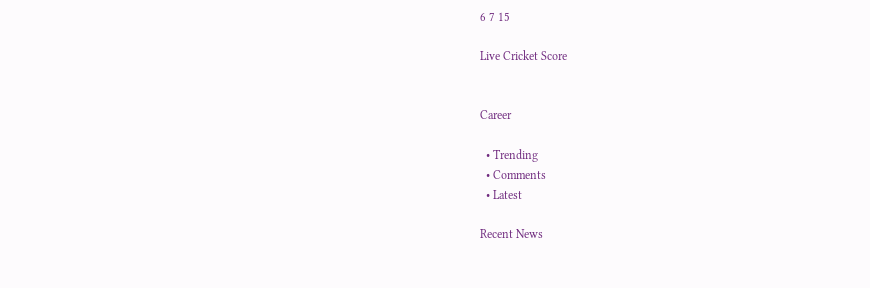6 7 15

Live Cricket Score


Career

  • Trending
  • Comments
  • Latest

Recent News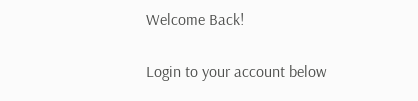Welcome Back!

Login to your account below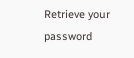Retrieve your password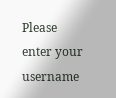Please enter your username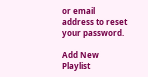or email address to reset your password.

Add New Playlist